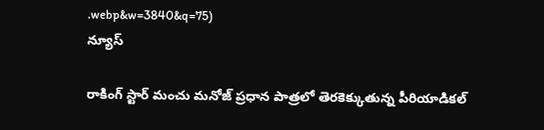.webp&w=3840&q=75)
న్యూస్

రాకింగ్ స్టార్ మంచు మనోజ్ ప్రధాన పాత్రలో తెరకెక్కుతున్న పీరియాడికల్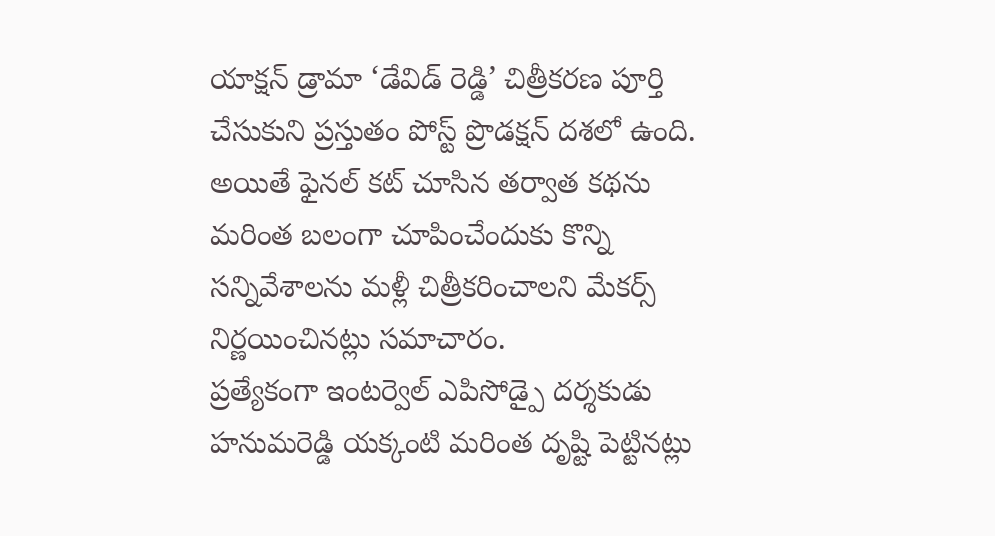యాక్షన్ డ్రామా ‘డేవిడ్ రెడ్డి’ చిత్రీకరణ పూర్తి చేసుకుని ప్రస్తుతం పోస్ట్ ప్రొడక్షన్ దశలో ఉంది. అయితే ఫైనల్ కట్ చూసిన తర్వాత కథను మరింత బలంగా చూపించేందుకు కొన్ని సన్నివేశాలను మళ్లీ చిత్రీకరించాలని మేకర్స్ నిర్ణయించినట్లు సమాచారం.
ప్రత్యేకంగా ఇంటర్వెల్ ఎపిసోడ్పై దర్శకుడు హనుమరెడ్డి యక్కంటి మరింత దృష్టి పెట్టినట్లు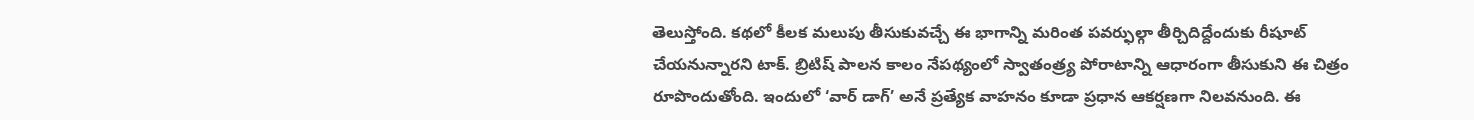తెలుస్తోంది. కథలో కీలక మలుపు తీసుకువచ్చే ఈ భాగాన్ని మరింత పవర్ఫుల్గా తీర్చిదిద్దేందుకు రీషూట్ చేయనున్నారని టాక్. బ్రిటిష్ పాలన కాలం నేపథ్యంలో స్వాతంత్ర్య పోరాటాన్ని ఆధారంగా తీసుకుని ఈ చిత్రం రూపొందుతోంది. ఇందులో ‘వార్ డాగ్’ అనే ప్రత్యేక వాహనం కూడా ప్రధాన ఆకర్షణగా నిలవనుంది. ఈ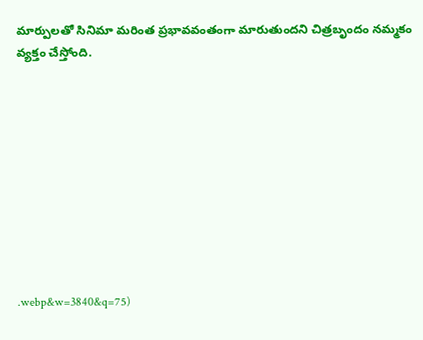మార్పులతో సినిమా మరింత ప్రభావవంతంగా మారుతుందని చిత్రబృందం నమ్మకం వ్యక్తం చేస్తోంది.










.webp&w=3840&q=75)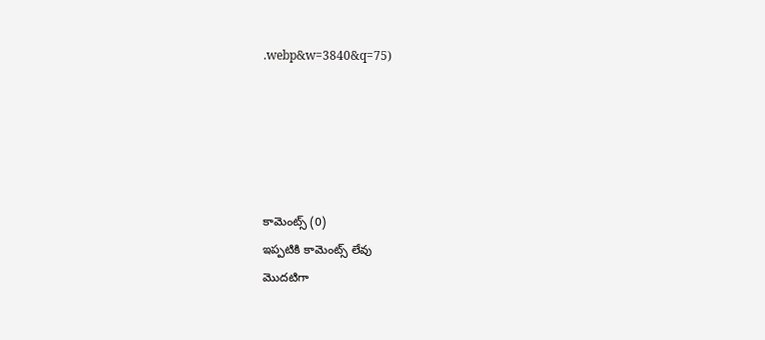.webp&w=3840&q=75)





కామెంట్స్ (0)
ఇప్పటికి కామెంట్స్ లేవు
మొదటిగా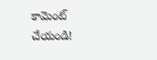కామెంట్ చేయండి!